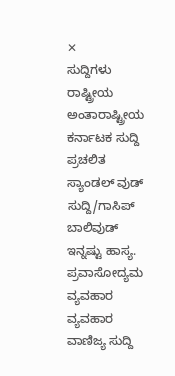✕
ಸುದ್ದಿಗಳು
ರಾಷ್ಟ್ರೀಯ
ಅಂತಾರಾಷ್ಟ್ರೀಯ
ಕರ್ನಾಟಕ ಸುದ್ದಿ
ಪ್ರಚಲಿತ
ಸ್ಯಾಂಡಲ್ ವುಡ್
ಸುದ್ದಿ/ಗಾಸಿಪ್
ಬಾಲಿವುಡ್
ಇನ್ನಷ್ಟು ಹಾಸ್ಯ.
ಪ್ರವಾಸೋದ್ಯಮ
ವ್ಯವಹಾರ
ವ್ಯವಹಾರ
ವಾಣಿಜ್ಯ ಸುದ್ದಿ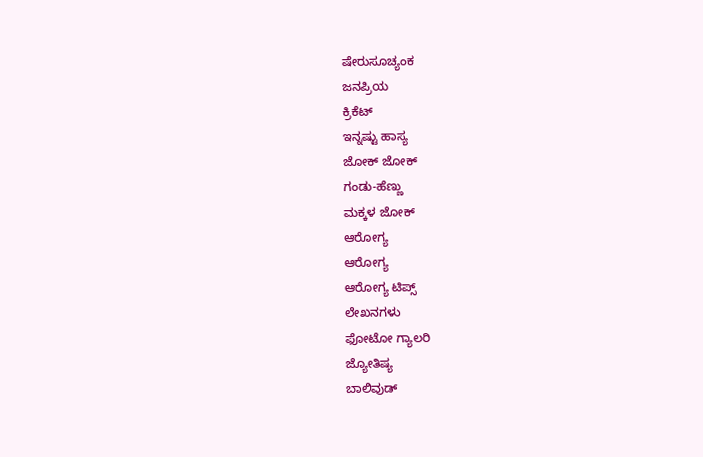ಷೇರುಸೂಚ್ಯಂಕ
ಜನಪ್ರಿಯ
ಕ್ರಿಕೆಟ್
ಇನ್ನಷ್ಟು ಹಾಸ್ಯ
ಜೋಕ್ ಜೋಕ್
ಗಂಡು-ಹೆಣ್ಣು
ಮಕ್ಕಳ ಜೋಕ್
ಆರೋಗ್ಯ
ಆರೋಗ್ಯ
ಆರೋಗ್ಯ ಟಿಪ್ಸ್
ಲೇಖನಗಳು
ಫೋಟೋ ಗ್ಯಾಲರಿ
ಜ್ಯೋತಿಷ್ಯ
ಬಾಲಿವುಡ್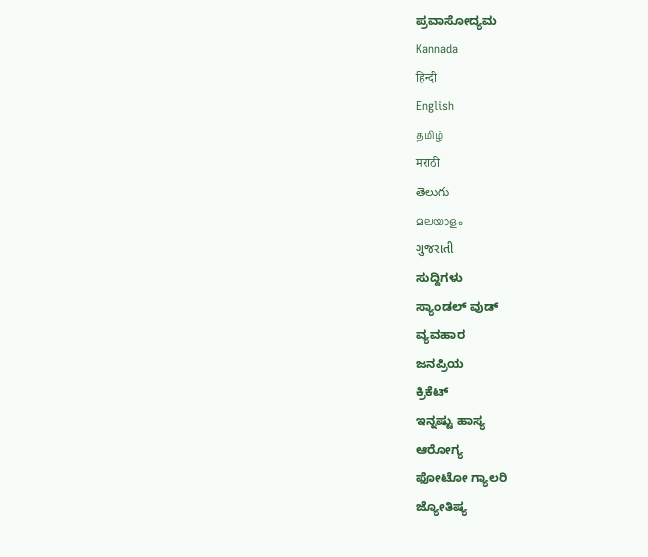ಪ್ರವಾಸೋದ್ಯಮ
Kannada
हिन्दी
English
தமிழ்
मराठी
తెలుగు
മലയാളം
ગુજરાતી
ಸುದ್ದಿಗಳು
ಸ್ಯಾಂಡಲ್ ವುಡ್
ವ್ಯವಹಾರ
ಜನಪ್ರಿಯ
ಕ್ರಿಕೆಟ್
ಇನ್ನಷ್ಟು ಹಾಸ್ಯ
ಆರೋಗ್ಯ
ಫೋಟೋ ಗ್ಯಾಲರಿ
ಜ್ಯೋತಿಷ್ಯ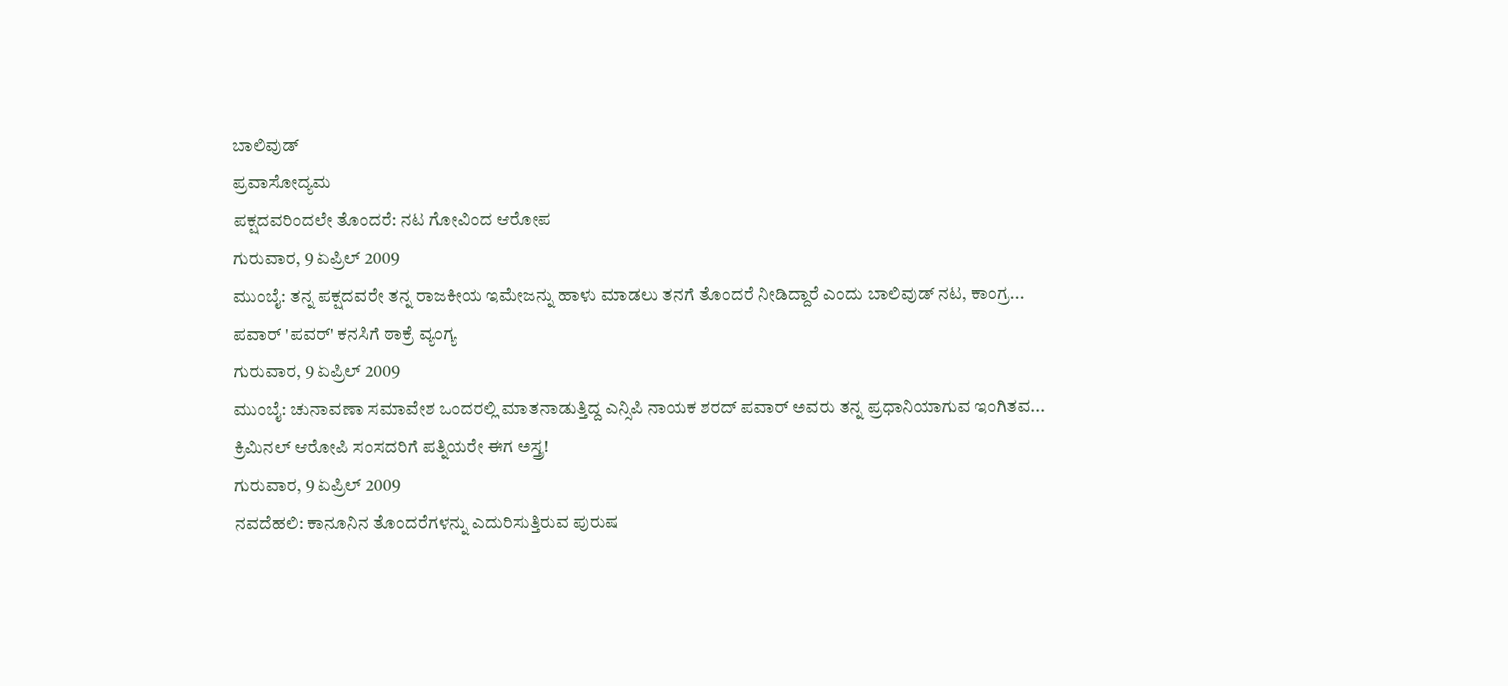ಬಾಲಿವುಡ್
ಪ್ರವಾಸೋದ್ಯಮ
ಪಕ್ಷದವರಿಂದಲೇ ತೊಂದರೆ: ನಟ ಗೋವಿಂದ ಆರೋಪ
ಗುರುವಾರ, 9 ಏಪ್ರಿಲ್ 2009
ಮುಂಬೈ: ತನ್ನ ಪಕ್ಷದವರೇ ತನ್ನ ರಾಜಕೀಯ ಇಮೇಜನ್ನು ಹಾಳು ಮಾಡಲು ತನಗೆ ತೊಂದರೆ ನೀಡಿದ್ದಾರೆ ಎಂದು ಬಾಲಿವುಡ್ ನಟ, ಕಾಂಗ್ರ...
ಪವಾರ್ 'ಪವರ್' ಕನಸಿಗೆ ಠಾಕ್ರೆ ವ್ಯಂಗ್ಯ
ಗುರುವಾರ, 9 ಏಪ್ರಿಲ್ 2009
ಮುಂಬೈ: ಚುನಾವಣಾ ಸಮಾವೇಶ ಒಂದರಲ್ಲಿ ಮಾತನಾಡುತ್ತಿದ್ದ ಎನ್ಸಿಪಿ ನಾಯಕ ಶರದ್ ಪವಾರ್ ಅವರು ತನ್ನ ಪ್ರಧಾನಿಯಾಗುವ ಇಂಗಿತವ...
ಕ್ರಿಮಿನಲ್ ಆರೋಪಿ ಸಂಸದರಿಗೆ ಪತ್ನಿಯರೇ ಈಗ ಅಸ್ತ್ರ!
ಗುರುವಾರ, 9 ಏಪ್ರಿಲ್ 2009
ನವದೆಹಲಿ: ಕಾನೂನಿನ ತೊಂದರೆಗಳನ್ನು ಎದುರಿಸುತ್ತಿರುವ ಪುರುಷ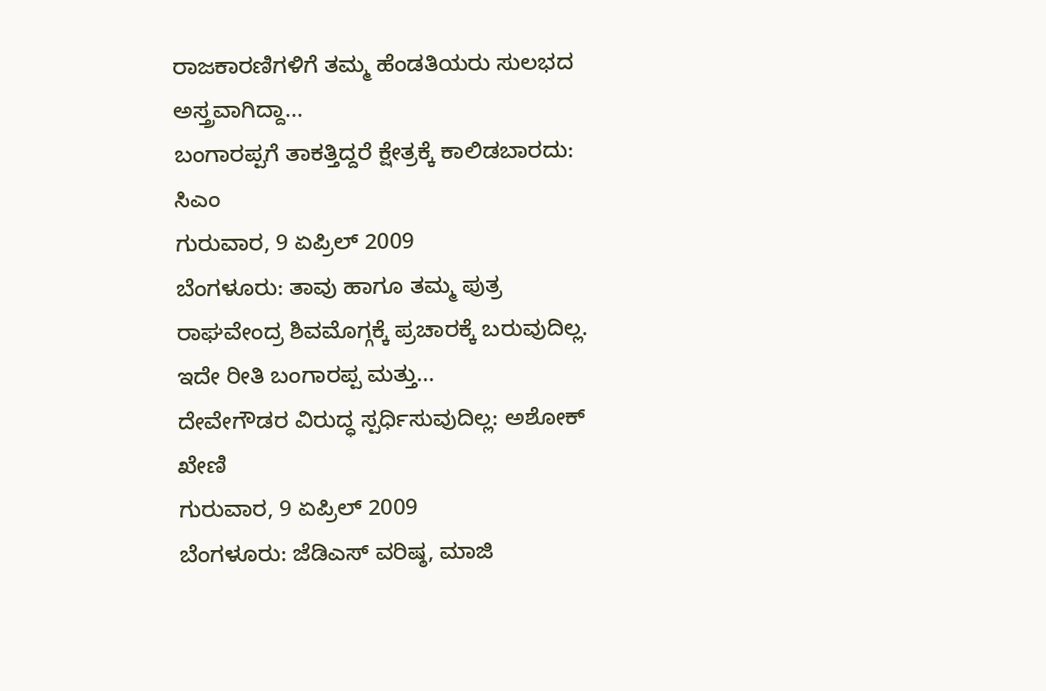ರಾಜಕಾರಣಿಗಳಿಗೆ ತಮ್ಮ ಹೆಂಡತಿಯರು ಸುಲಭದ ಅಸ್ತ್ರವಾಗಿದ್ದಾ...
ಬಂಗಾರಪ್ಪಗೆ ತಾಕತ್ತಿದ್ದರೆ ಕ್ಷೇತ್ರಕ್ಕೆ ಕಾಲಿಡಬಾರದು: ಸಿಎಂ
ಗುರುವಾರ, 9 ಏಪ್ರಿಲ್ 2009
ಬೆಂಗಳೂರು: ತಾವು ಹಾಗೂ ತಮ್ಮ ಪುತ್ರ ರಾಘವೇಂದ್ರ ಶಿವಮೊಗ್ಗಕ್ಕೆ ಪ್ರಚಾರಕ್ಕೆ ಬರುವುದಿಲ್ಲ. ಇದೇ ರೀತಿ ಬಂಗಾರಪ್ಪ ಮತ್ತು...
ದೇವೇಗೌಡರ ವಿರುದ್ಧ ಸ್ಪರ್ಧಿಸುವುದಿಲ್ಲ: ಅಶೋಕ್ ಖೇಣಿ
ಗುರುವಾರ, 9 ಏಪ್ರಿಲ್ 2009
ಬೆಂಗಳೂರು: ಜೆಡಿಎಸ್ ವರಿಷ್ಠ, ಮಾಜಿ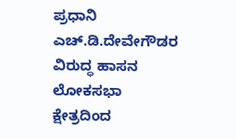ಪ್ರಧಾನಿ ಎಚ್.ಡಿ.ದೇವೇಗೌಡರ ವಿರುದ್ಧ ಹಾಸನ ಲೋಕಸಭಾ ಕ್ಷೇತ್ರದಿಂದ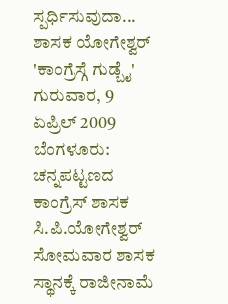ಸ್ಪರ್ಧಿಸುವುದಾ...
ಶಾಸಕ ಯೋಗೇಶ್ವರ್ 'ಕಾಂಗ್ರೆಸ್ಗೆ ಗುಡ್ಬೈ'
ಗುರುವಾರ, 9 ಏಪ್ರಿಲ್ 2009
ಬೆಂಗಳೂರು: ಚನ್ನಪಟ್ಟಣದ ಕಾಂಗ್ರೆಸ್ ಶಾಸಕ ಸಿ.ಪಿ.ಯೋಗೇಶ್ವರ್ ಸೋಮವಾರ ಶಾಸಕ ಸ್ಥಾನಕ್ಕೆ ರಾಜೀನಾಮೆ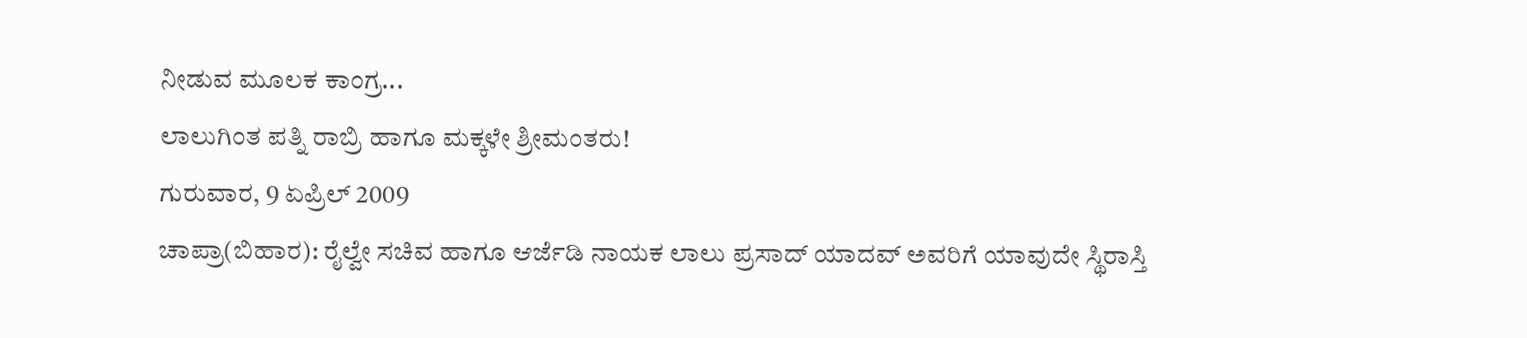ನೀಡುವ ಮೂಲಕ ಕಾಂಗ್ರ...
ಲಾಲುಗಿಂತ ಪತ್ನಿ ರಾಬ್ರಿ ಹಾಗೂ ಮಕ್ಕಳೇ ಶ್ರೀಮಂತರು!
ಗುರುವಾರ, 9 ಏಪ್ರಿಲ್ 2009
ಚಾಪ್ರಾ(ಬಿಹಾರ): ರೈಲ್ವೇ ಸಚಿವ ಹಾಗೂ ಆರ್ಜೆಡಿ ನಾಯಕ ಲಾಲು ಪ್ರಸಾದ್ ಯಾದವ್ ಅವರಿಗೆ ಯಾವುದೇ ಸ್ಥಿರಾಸ್ತಿ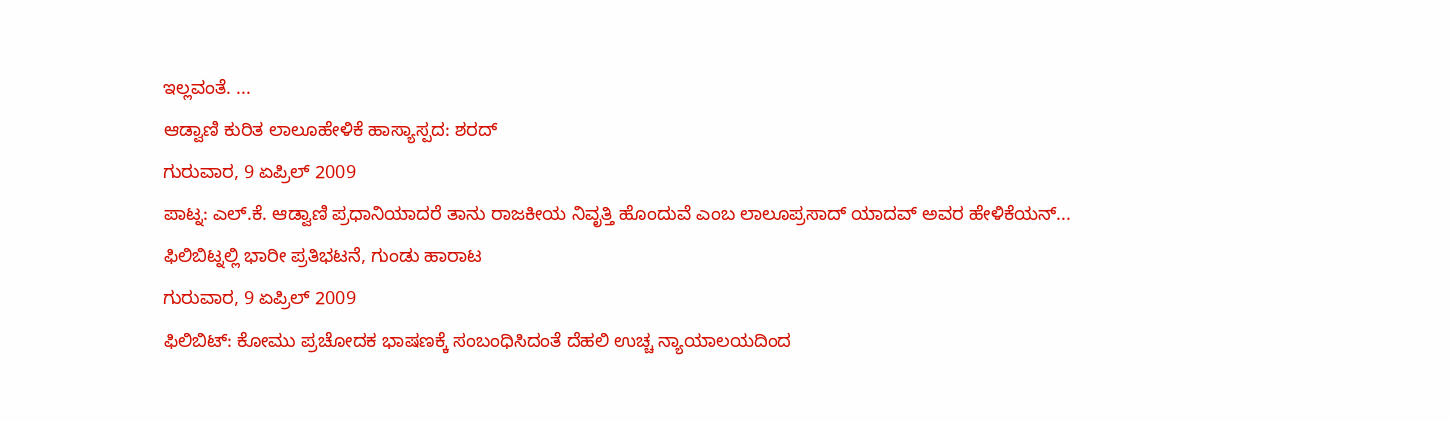ಇಲ್ಲವಂತೆ. ...
ಆಡ್ವಾಣಿ ಕುರಿತ ಲಾಲೂಹೇಳಿಕೆ ಹಾಸ್ಯಾಸ್ಪದ: ಶರದ್
ಗುರುವಾರ, 9 ಏಪ್ರಿಲ್ 2009
ಪಾಟ್ನ: ಎಲ್.ಕೆ. ಆಡ್ವಾಣಿ ಪ್ರಧಾನಿಯಾದರೆ ತಾನು ರಾಜಕೀಯ ನಿವೃತ್ತಿ ಹೊಂದುವೆ ಎಂಬ ಲಾಲೂಪ್ರಸಾದ್ ಯಾದವ್ ಅವರ ಹೇಳಿಕೆಯನ್...
ಫಿಲಿಬಿಟ್ನಲ್ಲಿ ಭಾರೀ ಪ್ರತಿಭಟನೆ, ಗುಂಡು ಹಾರಾಟ
ಗುರುವಾರ, 9 ಏಪ್ರಿಲ್ 2009
ಫಿಲಿಬಿಟ್: ಕೋಮು ಪ್ರಚೋದಕ ಭಾಷಣಕ್ಕೆ ಸಂಬಂಧಿಸಿದಂತೆ ದೆಹಲಿ ಉಚ್ಚ ನ್ಯಾಯಾಲಯದಿಂದ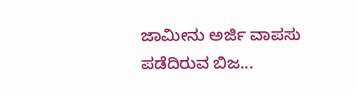ಜಾಮೀನು ಅರ್ಜಿ ವಾಪಸು ಪಡೆದಿರುವ ಬಿಜ...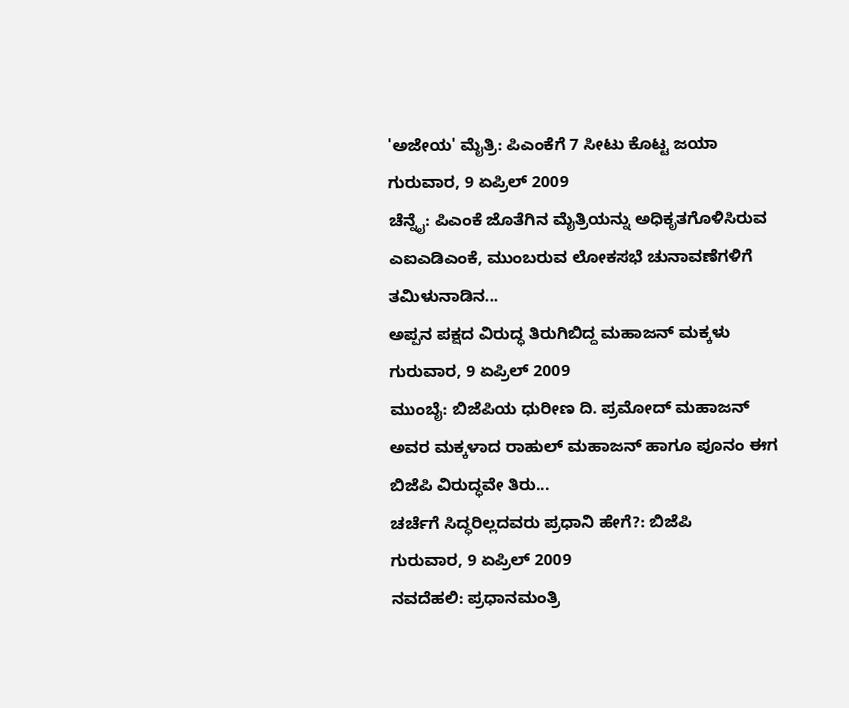'ಅಜೇಯ' ಮೈತ್ರಿ: ಪಿಎಂಕೆಗೆ 7 ಸೀಟು ಕೊಟ್ಟ ಜಯಾ
ಗುರುವಾರ, 9 ಏಪ್ರಿಲ್ 2009
ಚೆನ್ನೈ: ಪಿಎಂಕೆ ಜೊತೆಗಿನ ಮೈತ್ರಿಯನ್ನು ಅಧಿಕೃತಗೊಳಿಸಿರುವ ಎಐಎಡಿಎಂಕೆ, ಮುಂಬರುವ ಲೋಕಸಭೆ ಚುನಾವಣೆಗಳಿಗೆ ತಮಿಳುನಾಡಿನ...
ಅಪ್ಪನ ಪಕ್ಷದ ವಿರುದ್ಧ ತಿರುಗಿಬಿದ್ದ ಮಹಾಜನ್ ಮಕ್ಕಳು
ಗುರುವಾರ, 9 ಏಪ್ರಿಲ್ 2009
ಮುಂಬೈ: ಬಿಜೆಪಿಯ ಧುರೀಣ ದಿ. ಪ್ರಮೋದ್ ಮಹಾಜನ್ ಅವರ ಮಕ್ಕಳಾದ ರಾಹುಲ್ ಮಹಾಜನ್ ಹಾಗೂ ಪೂನಂ ಈಗ ಬಿಜೆಪಿ ವಿರುದ್ಧವೇ ತಿರು...
ಚರ್ಚೆಗೆ ಸಿದ್ಧರಿಲ್ಲದವರು ಪ್ರಧಾನಿ ಹೇಗೆ?: ಬಿಜೆಪಿ
ಗುರುವಾರ, 9 ಏಪ್ರಿಲ್ 2009
ನವದೆಹಲಿ: ಪ್ರಧಾನಮಂತ್ರಿ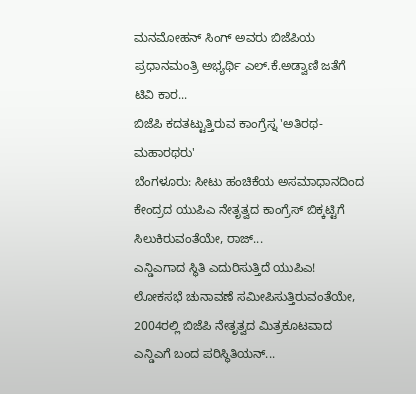ಮನಮೋಹನ್ ಸಿಂಗ್ ಅವರು ಬಿಜೆಪಿಯ ಪ್ರಧಾನಮಂತ್ರಿ ಅಭ್ಯರ್ಥಿ ಎಲ್.ಕೆ.ಅಡ್ವಾಣಿ ಜತೆಗೆ ಟಿವಿ ಕಾರ...
ಬಿಜೆಪಿ ಕದತಟ್ಟುತ್ತಿರುವ ಕಾಂಗ್ರೆಸ್ನ 'ಅತಿರಥ-ಮಹಾರಥರು'
ಬೆಂಗಳೂರು: ಸೀಟು ಹಂಚಿಕೆಯ ಅಸಮಾಧಾನದಿಂದ ಕೇಂದ್ರದ ಯುಪಿಎ ನೇತೃತ್ವದ ಕಾಂಗ್ರೆಸ್ ಬಿಕ್ಕಟ್ಟಿಗೆ ಸಿಲುಕಿರುವಂತೆಯೇ, ರಾಜ್...
ಎನ್ಡಿಎಗಾದ ಸ್ಥಿತಿ ಎದುರಿಸುತ್ತಿದೆ ಯುಪಿಎ!
ಲೋಕಸಭೆ ಚುನಾವಣೆ ಸಮೀಪಿಸುತ್ತಿರುವಂತೆಯೇ, 2004ರಲ್ಲಿ ಬಿಜೆಪಿ ನೇತೃತ್ವದ ಮಿತ್ರಕೂಟವಾದ ಎನ್ಡಿಎಗೆ ಬಂದ ಪರಿಸ್ಥಿತಿಯನ್...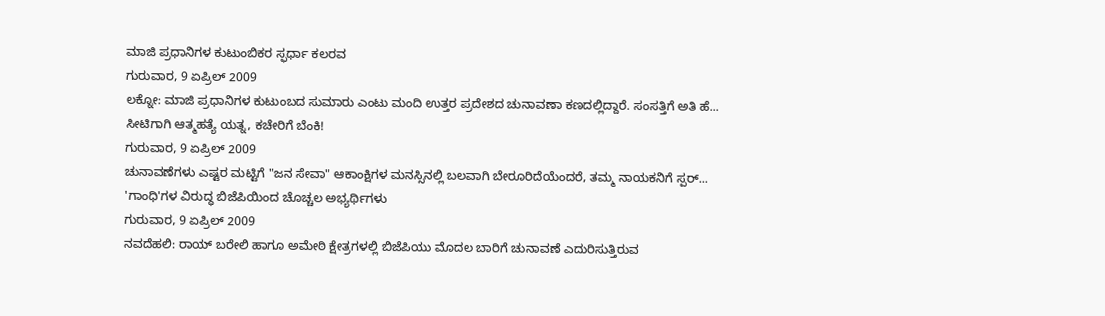ಮಾಜಿ ಪ್ರಧಾನಿಗಳ ಕುಟುಂಬಿಕರ ಸ್ಫರ್ಧಾ ಕಲರವ
ಗುರುವಾರ, 9 ಏಪ್ರಿಲ್ 2009
ಲಕ್ನೋ: ಮಾಜಿ ಪ್ರಧಾನಿಗಳ ಕುಟುಂಬದ ಸುಮಾರು ಎಂಟು ಮಂದಿ ಉತ್ತರ ಪ್ರದೇಶದ ಚುನಾವಣಾ ಕಣದಲ್ಲಿದ್ದಾರೆ. ಸಂಸತ್ತಿಗೆ ಅತಿ ಹೆ...
ಸೀಟಿಗಾಗಿ ಆತ್ಮಹತ್ಯೆ ಯತ್ನ, ಕಚೇರಿಗೆ ಬೆಂಕಿ!
ಗುರುವಾರ, 9 ಏಪ್ರಿಲ್ 2009
ಚುನಾವಣೆಗಳು ಎಷ್ಟರ ಮಟ್ಟಿಗೆ "ಜನ ಸೇವಾ" ಆಕಾಂಕ್ಷಿಗಳ ಮನಸ್ಸಿನಲ್ಲಿ ಬಲವಾಗಿ ಬೇರೂರಿದೆಯೆಂದರೆ, ತಮ್ಮ ನಾಯಕನಿಗೆ ಸ್ಪರ್...
'ಗಾಂಧಿ'ಗಳ ವಿರುದ್ಧ ಬಿಜೆಪಿಯಿಂದ ಚೊಚ್ಚಲ ಅಭ್ಯರ್ಥಿಗಳು
ಗುರುವಾರ, 9 ಏಪ್ರಿಲ್ 2009
ನವದೆಹಲಿ: ರಾಯ್ ಬರೇಲಿ ಹಾಗೂ ಅಮೇಠಿ ಕ್ಷೇತ್ರಗಳಲ್ಲಿ ಬಿಜೆಪಿಯು ಮೊದಲ ಬಾರಿಗೆ ಚುನಾವಣೆ ಎದುರಿಸುತ್ತಿರುವ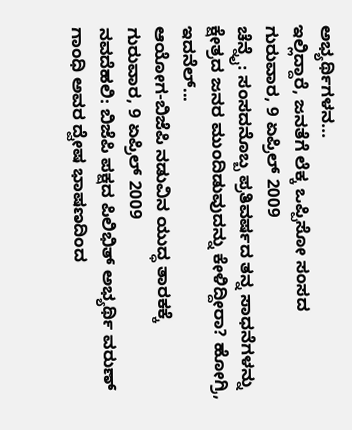ಅಭ್ಯರ್ಥಿಗಳನ...
ಇಲ್ಲಿದ್ದಾರೆ, ಜನತೆಗೆ ಲೆಕ್ಕ ಒಪ್ಪಿಸೋ ಸಂಸದ
ಗುರುವಾರ, 9 ಏಪ್ರಿಲ್ 2009
ಚೆನ್ನೈ: ಸಂಸದನೊಬ್ಬ ಪ್ರತಿವರ್ಷದ ತನ್ನ ಸಾಧನೆಗಳನ್ನು ಕ್ಷೇತ್ರದ ಜನರ ಮುಂದಿಡುವುದನ್ನು ಕೇಳಿದ್ದೀರಾ? ಹೋಗ್ರಿ, ಇದನೆಲ್...
ಆಯೋಗ-ಬಿಜೆಪಿ ನಡುವಿನ ಯುದ್ಧ ತಾರಕಕ್ಕೆ
ಗುರುವಾರ, 9 ಏಪ್ರಿಲ್ 2009
ನವದೆಹಲಿ: ಬಿಜೆಪಿ ಪಕ್ಷದ ಪಿಲಿಭಿತ್ ಅಭ್ಯರ್ಥಿ ವರುಣ್ ಗಾಂಧಿ ಅವರ ದ್ವೇಷ ಭಾಷಣದಿಂದ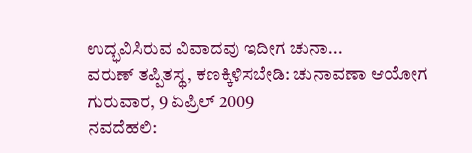ಉದ್ಭವಿಸಿರುವ ವಿವಾದವು ಇದೀಗ ಚುನಾ...
ವರುಣ್ ತಪ್ಪಿತಸ್ಥ, ಕಣಕ್ಕಿಳಿಸಬೇಡಿ: ಚುನಾವಣಾ ಆಯೋಗ
ಗುರುವಾರ, 9 ಏಪ್ರಿಲ್ 2009
ನವದೆಹಲಿ: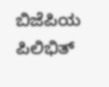ಬಿಜೆಪಿಯ ಪಿಲಿಭಿತ್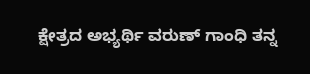ಕ್ಷೇತ್ರದ ಅಭ್ಯರ್ಥಿ ವರುಣ್ ಗಾಂಧಿ ತನ್ನ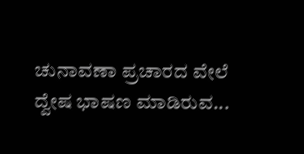ಚುನಾವಣಾ ಪ್ರಚಾರದ ವೇಲೆ ದ್ವೇಷ ಭಾಷಣ ಮಾಡಿರುವ...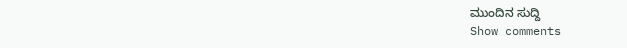ಮುಂದಿನ ಸುದ್ದಿ
Show comments